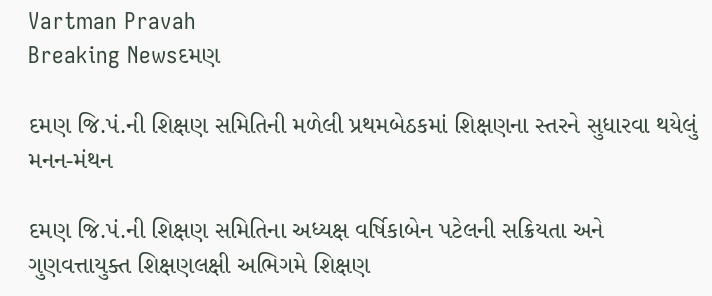Vartman Pravah
Breaking Newsદમણ

દમણ જિ.પં.ની શિક્ષણ સમિતિની મળેલી પ્રથમબેઠકમાં શિક્ષણના સ્‍તરને સુધારવા થયેલું મનન-મંથન

દમણ જિ.પં.ની શિક્ષણ સમિતિના અધ્‍યક્ષ વર્ષિકાબેન પટેલની સક્રિયતા અને ગુણવત્તાયુક્‍ત શિક્ષણલક્ષી અભિગમે શિક્ષણ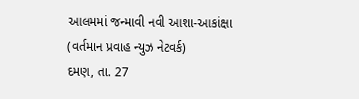આલમમાં જન્‍માવી નવી આશા-આકાંક્ષા
(વર્તમાન પ્રવાહ ન્‍યુઝ નેટવર્ક)
દમણ, તા. 27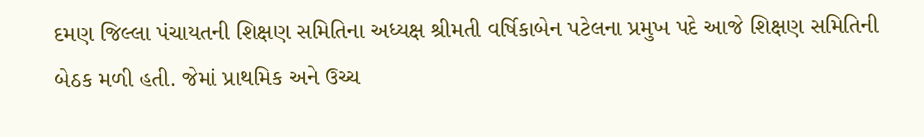દમણ જિલ્લા પંચાયતની શિક્ષણ સમિતિના અધ્‍યક્ષ શ્રીમતી વર્ષિકાબેન પટેલના પ્રમુખ પદે આજે શિક્ષણ સમિતિની બેઠક મળી હતી. જેમાં પ્રાથમિક અને ઉચ્‍ચ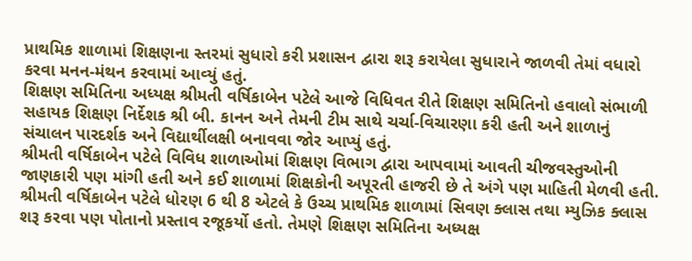પ્રાથમિક શાળામાં શિક્ષણના સ્‍તરમાં સુધારો કરી પ્રશાસન દ્વારા શરૂ કરાયેલા સુધારાને જાળવી તેમાં વધારો કરવા મનન-મંથન કરવામાં આવ્‍યું હતું.
શિક્ષણ સમિતિના અધ્‍યક્ષ શ્રીમતી વર્ષિકાબેન પટેલે આજે વિધિવત રીતે શિક્ષણ સમિતિનો હવાલો સંભાળી સહાયક શિક્ષણ નિર્દેશક શ્રી બી. કાનન અને તેમની ટીમ સાથે ચર્ચા-વિચારણા કરી હતી અને શાળાનું સંચાલન પારદર્શક અને વિદ્યાર્થીલક્ષી બનાવવા જોર આપ્‍યું હતું.
શ્રીમતી વર્ષિકાબેન પટેલે વિવિધ શાળાઓમાં શિક્ષણ વિભાગ દ્વારા આપવામાં આવતી ચીજવસ્‍તુઓની જાણકારી પણ માંગી હતી અને કઈ શાળામાં શિક્ષકોની અપૂરતી હાજરી છે તે અંગે પણ માહિતી મેળવી હતી.
શ્રીમતી વર્ષિકાબેન પટેલે ધોરણ 6 થી 8 એટલે કે ઉચ્‍ચ પ્રાથમિક શાળામાં સિવણ ક્‍લાસ તથા મ્‍યુઝિક ક્‍લાસ શરૂ કરવા પણ પોતાનો પ્રસ્‍તાવ રજૂકર્યો હતો. તેમણે શિક્ષણ સમિતિના અધ્‍યક્ષ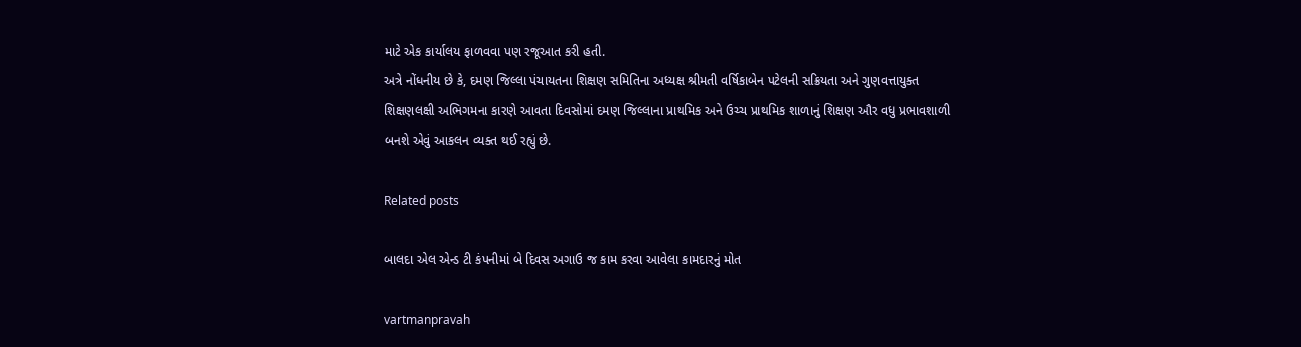માટે એક કાર્યાલય ફાળવવા પણ રજૂઆત કરી હતી.
અત્રે નોંધનીય છે કે, દમણ જિલ્લા પંચાયતના શિક્ષણ સમિતિના અધ્‍યક્ષ શ્રીમતી વર્ષિકાબેન પટેલની સક્રિયતા અને ગુણવત્તાયુક્‍ત શિક્ષણલક્ષી અભિગમના કારણે આવતા દિવસોમાં દમણ જિલ્લાના પ્રાથમિક અને ઉચ્‍ચ પ્રાથમિક શાળાનું શિક્ષણ ઔર વધુ પ્રભાવશાળી બનશે એવું આકલન વ્‍યક્‍ત થઈ રહ્યું છે.

Related posts

બાલદા એલ એન્‍ડ ટી કંપનીમાં બે દિવસ અગાઉ જ કામ કરવા આવેલા કામદારનું મોત

vartmanpravah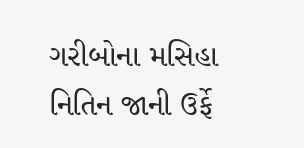ગરીબોના મસિહા નિતિન જાની ઉર્ફે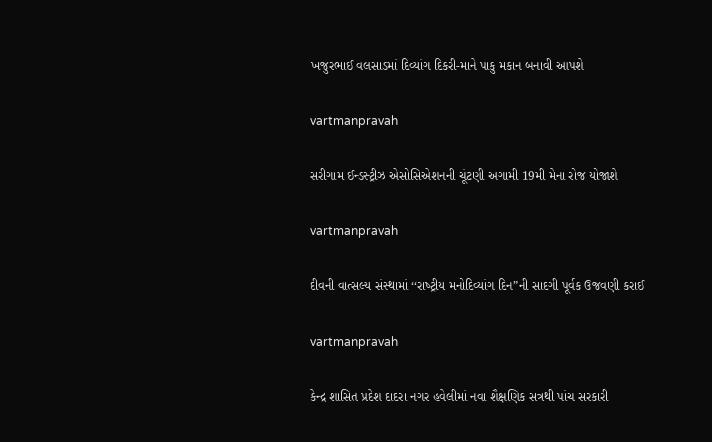ખજુરભાઈ વલસાડમાં દિવ્‍યાંગ દિકરી-માને પાકુ મકાન બનાવી આપશે

vartmanpravah

સરીગામ ઈન્‍ડસ્‍ટ્રીઝ એસોસિએશનની ચૂંટણી અગામી 19મી મેના રોજ યોજાશે

vartmanpravah

દીવની વાત્‍સલ્‍ય સંસ્‍થામાં ‘‘રાષ્‍ટ્રીય મનોદિવ્‍યાંગ દિન”ની સાદગી પૂર્વક ઉજવણી કરાઈ

vartmanpravah

કેન્‍દ્ર શાસિત પ્રદેશ દાદરા નગર હવેલીમાં નવા શૈક્ષણિક સત્રથી પાંચ સરકારી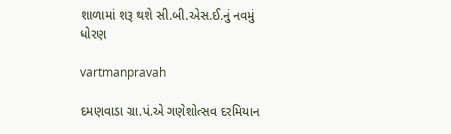શાળામાં શરૂ થશે સી.બી.એસ.ઈ.નું નવમું ધોરણ

vartmanpravah

દમણવાડા ગ્રા.પં.એ ગણેશોત્‍સવ દરમિયાન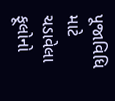પૂજાવિધિ માટે ચડાવેલા ફૂલોનો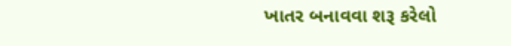ખાતર બનાવવા શરૂ કરેલો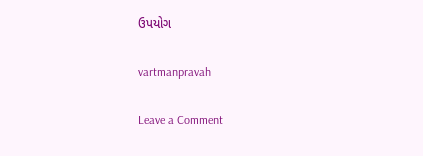ઉપયોગ

vartmanpravah

Leave a Comment